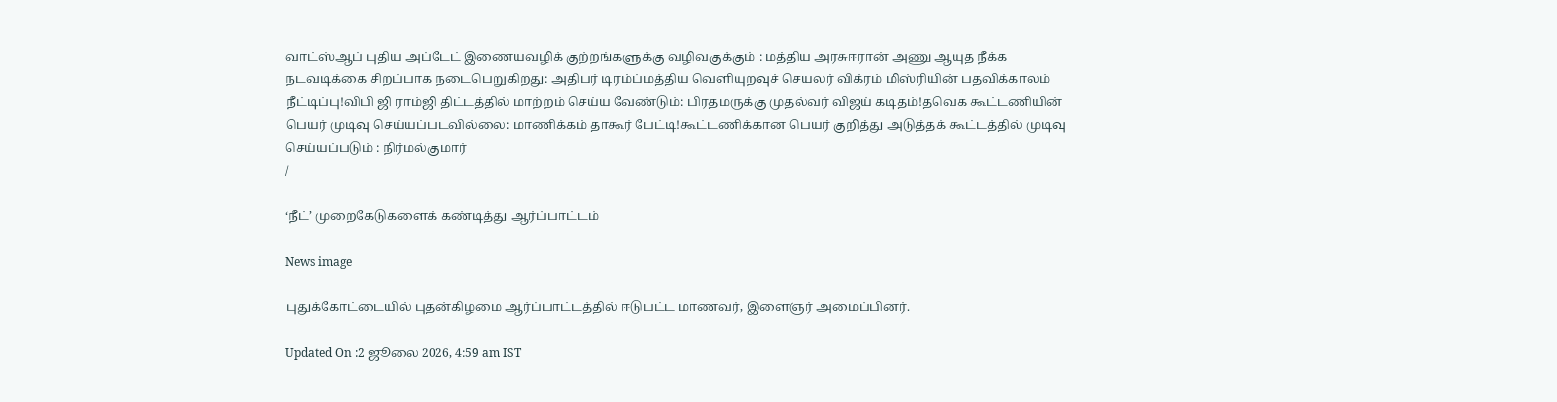வாட்ஸ்ஆப் புதிய அப்டேட் இணையவழிக் குற்றங்களுக்கு வழிவகுக்கும் : மத்திய அரசுஈரான் அணு ஆயுத நீக்க நடவடிக்கை சிறப்பாக நடைபெறுகிறது: அதிபர் டிரம்ப்மத்திய வெளியுறவுச் செயலர் விக்ரம் மிஸ்ரியின் பதவிக்காலம் நீட்டிப்பு!விபி ஜி ராம்ஜி திட்டத்தில் மாற்றம் செய்ய வேண்டும்: பிரதமருக்கு முதல்வர் விஜய் கடிதம்!தவெக கூட்டணியின் பெயர் முடிவு செய்யப்படவில்லை: மாணிக்கம் தாகூர் பேட்டி!கூட்டணிக்கான பெயர் குறித்து அடுத்தக் கூட்டத்தில் முடிவு செய்யப்படும் : நிர்மல்குமார்
/

‘நீட்’ முறைகேடுகளைக் கண்டித்து ஆர்ப்பாட்டம்

News image

புதுக்கோட்டையில் புதன்கிழமை ஆர்ப்பாட்டத்தில் ஈடுபட்ட மாணவர், இளைஞர் அமைப்பினர்.

Updated On :2 ஜூலை 2026, 4:59 am IST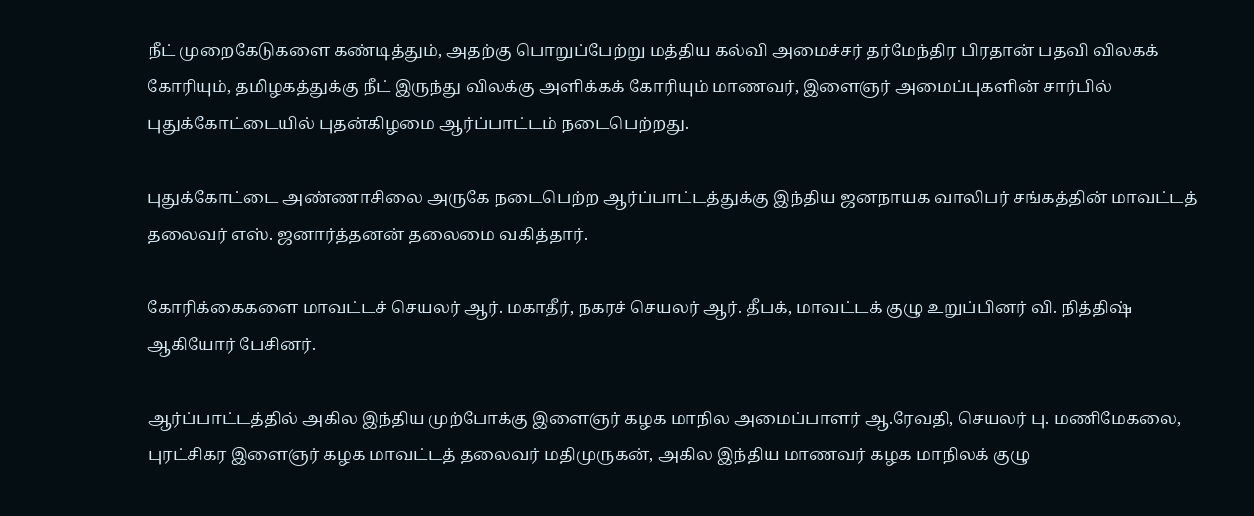நீட் முறைகேடுகளை கண்டித்தும், அதற்கு பொறுப்பேற்று மத்திய கல்வி அமைச்சர் தர்மேந்திர பிரதான் பதவி விலகக் கோரியும், தமிழகத்துக்கு நீட் இருந்து விலக்கு அளிக்கக் கோரியும் மாணவர், இளைஞர் அமைப்புகளின் சார்பில் புதுக்கோட்டையில் புதன்கிழமை ஆர்ப்பாட்டம் நடைபெற்றது.

புதுக்கோட்டை அண்ணாசிலை அருகே நடைபெற்ற ஆர்ப்பாட்டத்துக்கு இந்திய ஜனநாயக வாலிபர் சங்கத்தின் மாவட்டத் தலைவர் எஸ். ஜனார்த்தனன் தலைமை வகித்தார்.

கோரிக்கைகளை மாவட்டச் செயலர் ஆர். மகாதீர், நகரச் செயலர் ஆர். தீபக், மாவட்டக் குழு உறுப்பினர் வி. நித்திஷ் ஆகியோர் பேசினர்.

ஆர்ப்பாட்டத்தில் அகில இந்திய முற்போக்கு இளைஞர் கழக மாநில அமைப்பாளர் ஆ.ரேவதி, செயலர் பு. மணிமேகலை, புரட்சிகர இளைஞர் கழக மாவட்டத் தலைவர் மதிமுருகன், அகில இந்திய மாணவர் கழக மாநிலக் குழு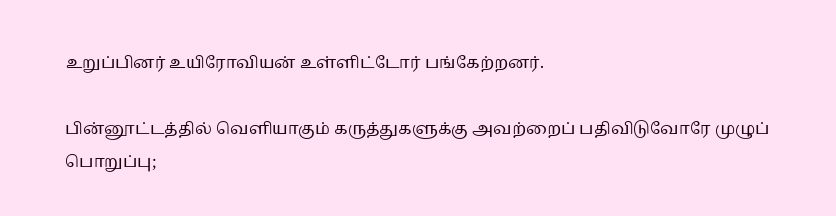உறுப்பினர் உயிரோவியன் உள்ளிட்டோர் பங்கேற்றனர்.

பின்னூட்டத்தில் வெளியாகும் கருத்துகளுக்கு அவற்றைப் பதிவிடுவோரே முழுப் பொறுப்பு;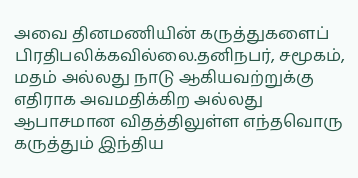அவை தினமணியின் கருத்துகளைப் பிரதிபலிக்கவில்லை.தனிநபர், சமூகம், மதம் அல்லது நாடு ஆகியவற்றுக்கு எதிராக அவமதிக்கிற அல்லது ஆபாசமான விதத்திலுள்ள எந்தவொரு கருத்தும் இந்திய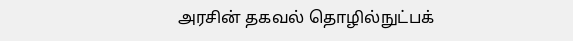அரசின் தகவல் தொழில்நுட்பக்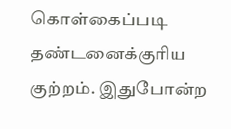கொள்கைப்படி தண்டனைக்குரிய குற்றம். இதுபோன்ற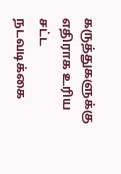கருத்துகளுக்கு எதிராக உரிய சட்ட நடவடிக்கை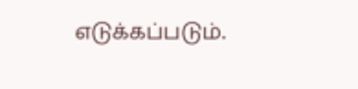எடுக்கப்படும்.